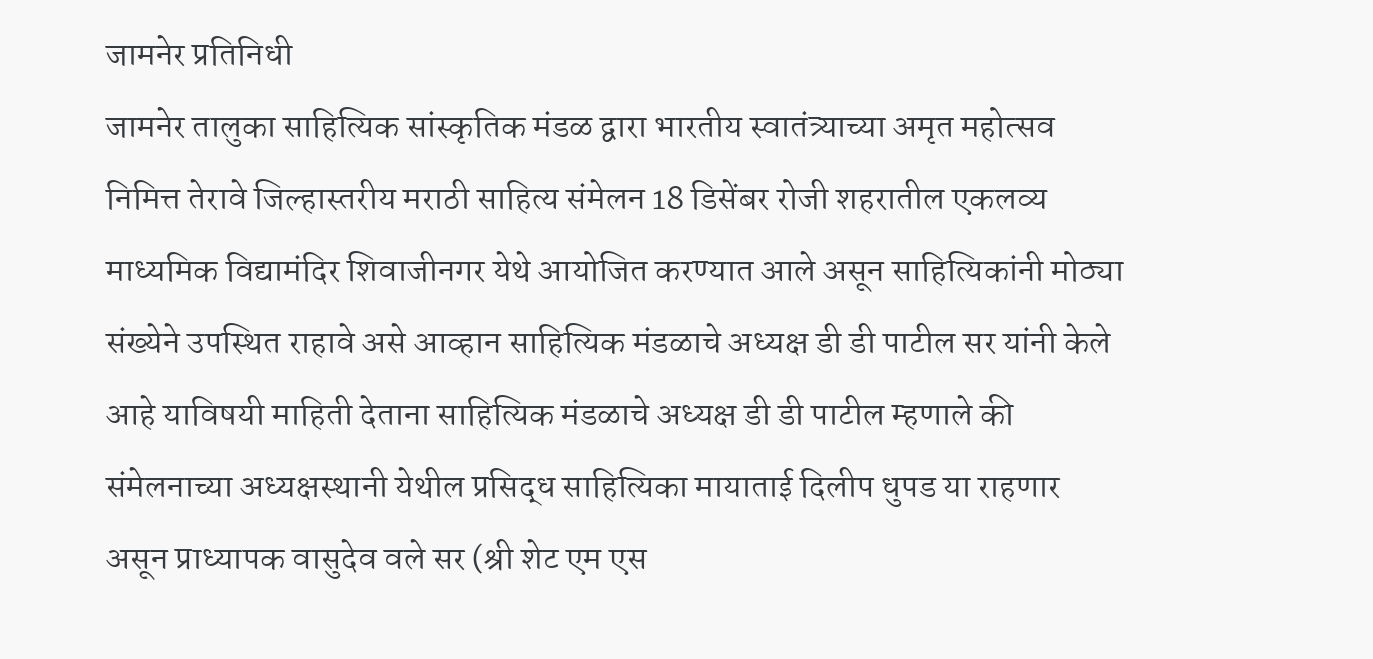जामनेर प्रतिनिधी
जामनेर तालुका साहित्यिक सांस्कृतिक मंडळ द्वारा भारतीय स्वातंत्र्याच्या अमृत महोत्सव निमित्त तेरावे जिल्हास्तरीय मराठी साहित्य संमेलन 18 डिसेंबर रोजी शहरातील एकलव्य माध्यमिक विद्यामंदिर शिवाजीनगर येथे आयोजित करण्यात आले असून साहित्यिकांनी मोठ्या संख्येने उपस्थित राहावे असे आव्हान साहित्यिक मंडळाचे अध्यक्ष डी डी पाटील सर यांनी केले आहे याविषयी माहिती देताना साहित्यिक मंडळाचे अध्यक्ष डी डी पाटील म्हणाले की संमेलनाच्या अध्यक्षस्थानी येथील प्रसिद्ध साहित्यिका मायाताई दिलीप धुपड या राहणार असून प्राध्यापक वासुदेव वले सर (श्री शेट एम एस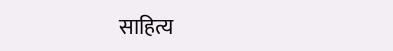साहित्य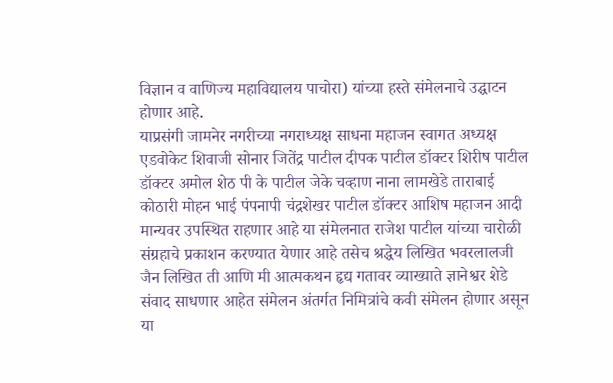विज्ञान व वाणिज्य महाविद्यालय पाचोरा) यांच्या हस्ते संमेलनाचे उद्घाटन होणार आहे.
याप्रसंगी जामनेर नगरीच्या नगराध्यक्ष साधना महाजन स्वागत अध्यक्ष एडवोकेट शिवाजी सोनार जितेंद्र पाटील दीपक पाटील डॉक्टर शिरीष पाटील डॉक्टर अमोल शेठ पी के पाटील जेके चव्हाण नाना लामखेडे ताराबाई कोठारी मोहन भाई पंपनापी चंद्रशेखर पाटील डॉक्टर आशिष महाजन आदी मान्यवर उपस्थित राहणार आहे या संमेलनात राजेश पाटील यांच्या चारोळी संग्रहाचे प्रकाशन करण्यात येणार आहे तसेच श्रद्धेय लिखित भवरलालजी जैन लिखित ती आणि मी आत्मकथन हृद्य गतावर व्याख्याते ज्ञानेश्वर शेडे संवाद साधणार आहेत संमेलन अंतर्गत निमित्रांचे कवी संमेलन होणार असून या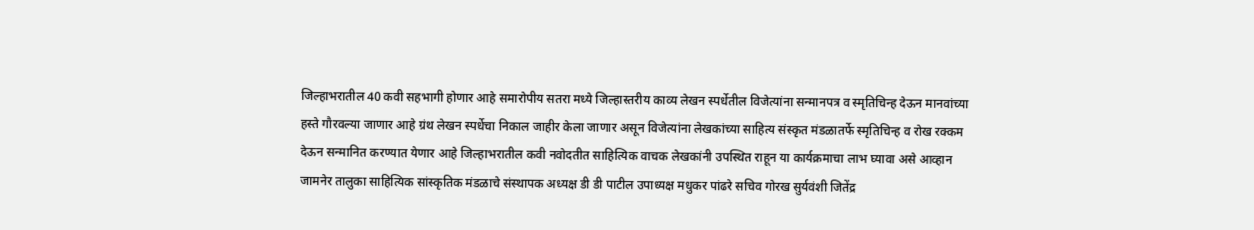जिल्हाभरातील 40 कवी सहभागी होणार आहे समारोपीय सतरा मध्ये जिल्हास्तरीय काव्य लेखन स्पर्धेतील विजेत्यांना सन्मानपत्र व स्मृतिचिन्ह देऊन मानवांच्या हस्ते गौरवल्या जाणार आहे ग्रंथ लेखन स्पर्धेचा निकाल जाहीर केला जाणार असून विजेत्यांना लेखकांच्या साहित्य संस्कृत मंडळातर्फे स्मृतिचिन्ह व रोख रक्कम देऊन सन्मानित करण्यात येणार आहे जिल्हाभरातील कवी नवोदतीत साहित्यिक वाचक लेखकांनी उपस्थित राहून या कार्यक्रमाचा लाभ घ्यावा असे आव्हान जामनेर तालुका साहित्यिक सांस्कृतिक मंडळाचे संस्थापक अध्यक्ष डी डी पाटील उपाध्यक्ष मधुकर पांढरे सचिव गोरख सुर्यवंशी जितेंद्र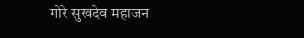गोरे सुखदेव महाजन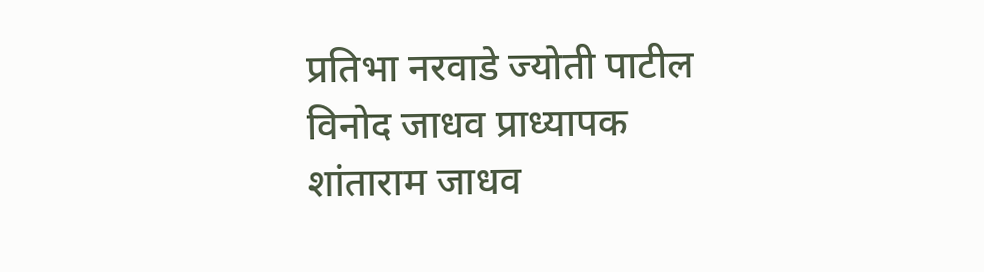प्रतिभा नरवाडे ज्योती पाटील विनोद जाधव प्राध्यापक शांताराम जाधव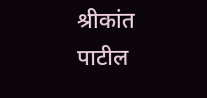श्रीकांत पाटील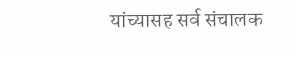यांच्यासह सर्व संचालक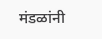मंडळांनी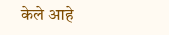केले आहे